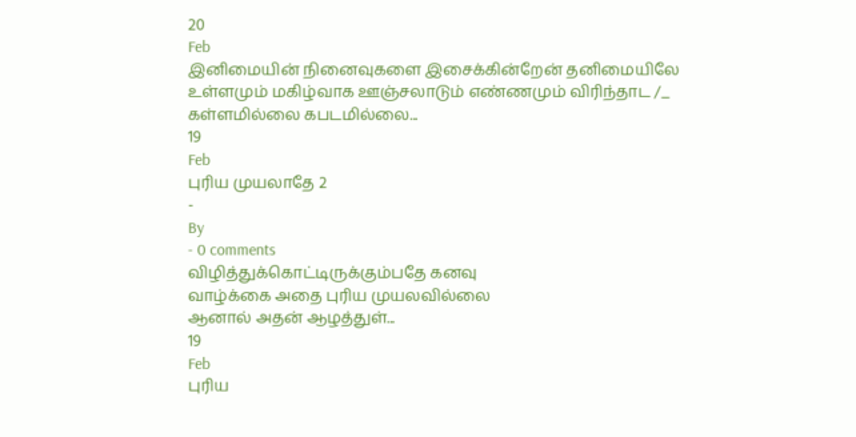20
Feb
இனிமையின் நினைவுகளை இசைக்கின்றேன் தனிமையிலே
உள்ளமும் மகிழ்வாக ஊஞ்சலாடும் எண்ணமும் விரிந்தாட /_
கள்ளமில்லை கபடமில்லை...
19
Feb
புரிய முயலாதே 2
-
By
- 0 comments
விழித்துக்கொட்டிருக்கும்பதே கனவு
வாழ்க்கை அதை புரிய முயலவில்லை
ஆனால் அதன் ஆழத்துள்...
19
Feb
புரிய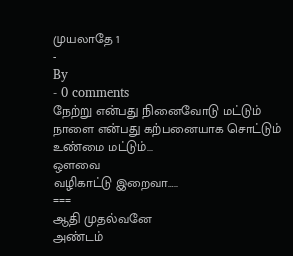முயலாதே 1
-
By
- 0 comments
நேற்று என்பது நினைவோடு மட்டும்
நாளை என்பது கற்பனையாக சொட்டும்
உண்மை மட்டும்...
ஒளவை
வழிகாட்டு இறைவா…..
===
ஆதி முதல்வனே
அண்டம்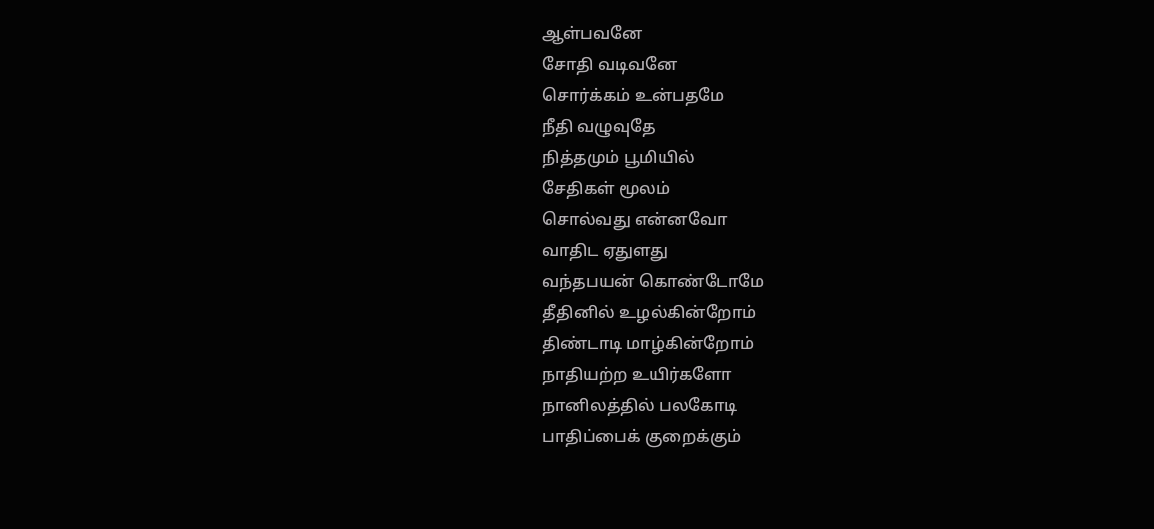ஆள்பவனே
சோதி வடிவனே
சொர்க்கம் உன்பதமே
நீதி வழுவுதே
நித்தமும் பூமியில்
சேதிகள் மூலம்
சொல்வது என்னவோ
வாதிட ஏதுளது
வந்தபயன் கொண்டோமே
தீதினில் உழல்கின்றோம்
திண்டாடி மாழ்கின்றோம்
நாதியற்ற உயிர்களோ
நானிலத்தில் பலகோடி
பாதிப்பைக் குறைக்கும்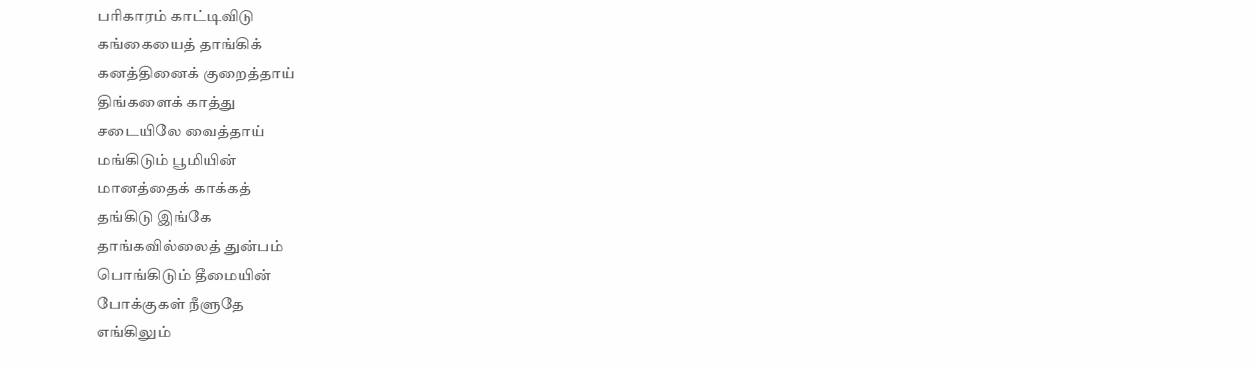பரிகாரம் காட்டிவிடு
கங்கையைத் தாங்கிக்
கனத்தினைக் குறைத்தாய்
திங்களைக் காத்து
சடையிலே வைத்தாய்
மங்கிடும் பூமியின்
மானத்தைக் காக்கத்
தங்கிடு இங்கே
தாங்கவில்லைத் துன்பம்
பொங்கிடும் தீமையின்
போக்குகள் நீளுதே
எங்கிலும்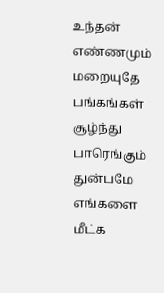உந்தன்
எண்ணமும் மறையுதே
பங்கங்கள் சூழ்ந்து
பாரெங்கும் துன்பமே
எங்களை மீட்க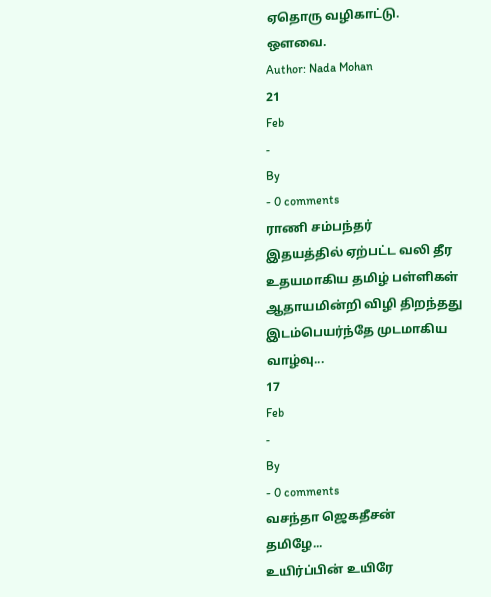ஏதொரு வழிகாட்டு.
ஒளவை.
Author: Nada Mohan
21
Feb
-
By
- 0 comments
ராணி சம்பந்தர்
இதயத்தில் ஏற்பட்ட வலி தீர
உதயமாகிய தமிழ் பள்ளிகள்
ஆதாயமின்றி விழி திறந்தது
இடம்பெயர்ந்தே முடமாகிய
வாழ்வு...
17
Feb
-
By
- 0 comments
வசந்தா ஜெகதீசன்
தமிழே...
உயிர்ப்பின் உயிரே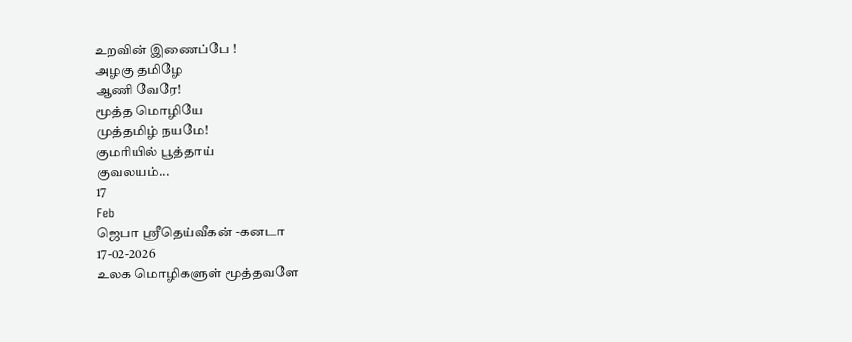உறவின் இணைப்பே !
அழகு தமிழே
ஆணி வேரே!
மூத்த மொழியே
முத்தமிழ் நயமே!
குமரியில் பூத்தாய்
குவலயம்...
17
Feb
ஜெபா ஸ்ரீதெய்வீகன் -கனடா
17-02-2026
உலக மொழிகளுள் மூத்தவளே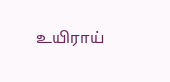உயிராய்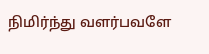நிமிர்ந்து வளர்பவளே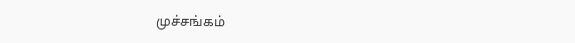முச்சங்கம்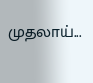முதலாய்...